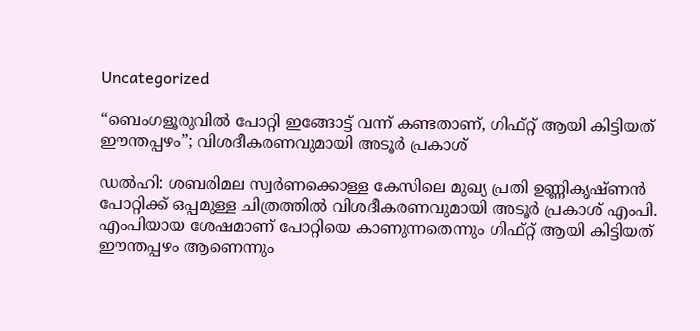Uncategorized

“ബെംഗളൂരുവിൽ പോറ്റി ഇങ്ങോട്ട് വന്ന് കണ്ടതാണ്, ഗിഫ്റ്റ് ആയി കിട്ടിയത് ഈന്തപ്പഴം”; വിശദീകരണവുമായി അടൂർ പ്രകാശ്

ഡൽഹി: ശബരിമല സ്വർണക്കൊള്ള കേസിലെ മുഖ്യ പ്രതി ഉണ്ണികൃഷ്ണൻ പോറ്റിക്ക് ഒപ്പമുള്ള ചിത്രത്തിൽ വിശദീകരണവുമായി അടൂർ പ്രകാശ് എംപി. എംപിയായ ശേഷമാണ് പോറ്റിയെ കാണുന്നതെന്നും ഗിഫ്റ്റ് ആയി കിട്ടിയത് ഈന്തപ്പഴം ആണെന്നും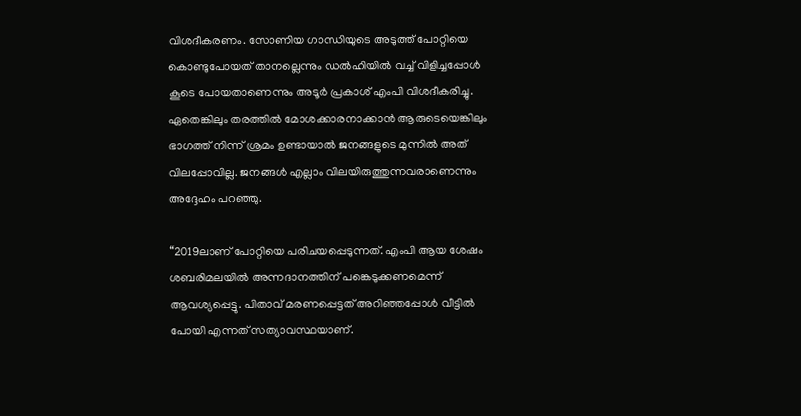വിശദീകരണം. സോണിയ ഗാന്ധിയുടെ അടുത്ത് പോറ്റിയെ കൊണ്ടുപോയത് താനല്ലെന്നും ഡൽഹിയിൽ വച്ച് വിളിച്ചപ്പോൾ കൂടെ പോയതാണെന്നും അടൂർ പ്രകാശ് എംപി വിശദീകരിച്ചു. ഏതെങ്കിലും തരത്തിൽ മോശക്കാരനാക്കാൻ ആരുടെയെങ്കിലും ഭാഗത്ത് നിന്ന് ശ്രമം ഉണ്ടായാൽ ജനങ്ങളുടെ മുന്നിൽ അത് വിലപ്പോവില്ല. ജനങ്ങൾ എല്ലാം വിലയിരുത്തുന്നവരാണെന്നും അദ്ദേഹം പറഞ്ഞു.

“2019ലാണ് പോറ്റിയെ പരിചയപ്പെടുന്നത്. എംപി ആയ ശേഷം ശബരിമലയിൽ അന്നദാനത്തിന് പങ്കെടുക്കണമെന്ന് ആവശ്യപ്പെട്ടു. പിതാവ് മരണപ്പെട്ടത് അറിഞ്ഞപ്പോൾ വീട്ടിൽ പോയി എന്നത് സത്യാവസ്ഥയാണ്.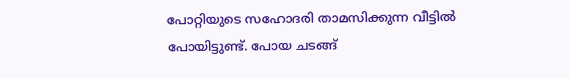പോറ്റിയുടെ സഹോദരി താമസിക്കുന്ന വീട്ടിൽ പോയിട്ടുണ്ട്. പോയ ചടങ്ങ്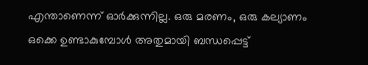എന്താണെന്ന് ഓർക്കുന്നില്ല. ഒരു മരണം, ഒരു കല്യാണം ഒക്കെ ഉണ്ടാകുമ്പോൾ അതുമായി ബന്ധപ്പെട്ട്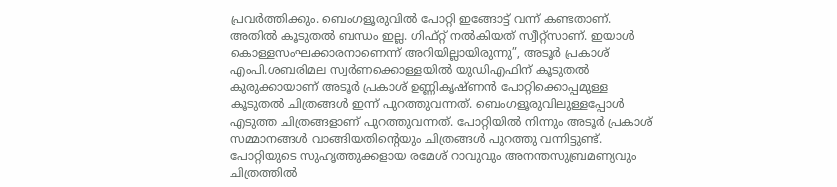പ്രവർത്തിക്കും. ബെംഗളൂരുവിൽ പോറ്റി ഇങ്ങോട്ട് വന്ന് കണ്ടതാണ്. അതിൽ കൂടുതൽ ബന്ധം ഇല്ല. ഗിഫ്റ്റ് നൽകിയത് സ്വീറ്റ്സാണ്. ഇയാൾ കൊള്ളസംഘക്കാരനാണെന്ന് അറിയില്ലായിരുന്നു”, അടൂർ പ്രകാശ് എംപി.ശബരിമല സ്വർണക്കൊള്ളയിൽ യുഡിഎഫിന് കൂടുതൽ കുരുക്കായാണ് അടൂർ പ്രകാശ് ഉണ്ണികൃഷ്ണൻ പോറ്റിക്കൊപ്പമുള്ള കൂടുതൽ ചിത്രങ്ങൾ ഇന്ന് പുറത്തുവന്നത്. ബെംഗളൂരുവിലുള്ളപ്പോൾ എടുത്ത ചിത്രങ്ങളാണ് പുറത്തുവന്നത്. പോറ്റിയിൽ നിന്നും അടൂർ പ്രകാശ് സമ്മാനങ്ങൾ വാങ്ങിയതിന്റെയും ചിത്രങ്ങൾ പുറത്തു വന്നിട്ടുണ്ട്. പോറ്റിയുടെ സുഹൃത്തുക്കളായ രമേശ് റാവുവും അനന്തസുബ്രമണ്യവും ചിത്രത്തിൽ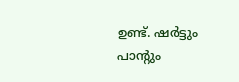ഉണ്ട്. ഷര്‍ട്ടും പാന്റും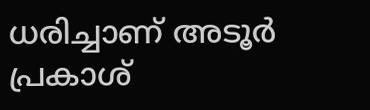ധരിച്ചാണ് അടൂര്‍ പ്രകാശ്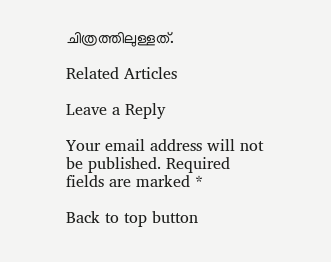ചിത്രത്തിലുള്ളത്.

Related Articles

Leave a Reply

Your email address will not be published. Required fields are marked *

Back to top button